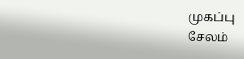முகப்பு
சேலம்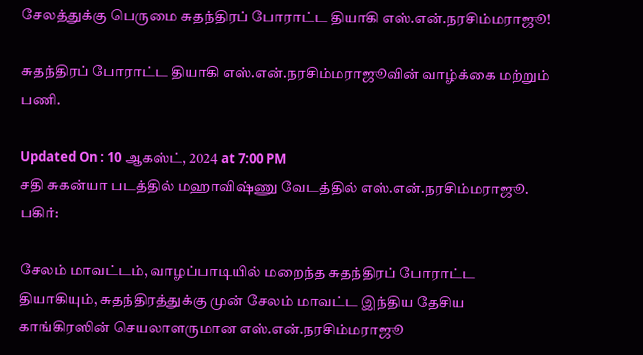சேலத்துக்கு பெருமை சுதந்திரப் போராட்ட தியாகி எஸ்.என்.நரசிம்மராஜூ!

சுதந்திரப் போராட்ட தியாகி எஸ்.என்.நரசிம்மராஜூவின் வாழ்க்கை மற்றும் பணி.

Updated On : 10 ஆகஸ்ட், 2024 at 7:00 PM
சதி சுகன்யா படத்தில் மஹாவிஷ்ணு வேடத்தில் எஸ்.என்.நரசிம்மராஜூ.
பகிர்:

சேலம் மாவட்டம், வாழப்பாடியில் மறைந்த சுதந்திரப் போராட்ட தியாகியும், சுதந்திரத்துக்கு முன் சேலம் மாவட்ட இந்திய தேசிய காங்கிரஸின் செயலாளருமான எஸ்.என்.நரசிம்மராஜூ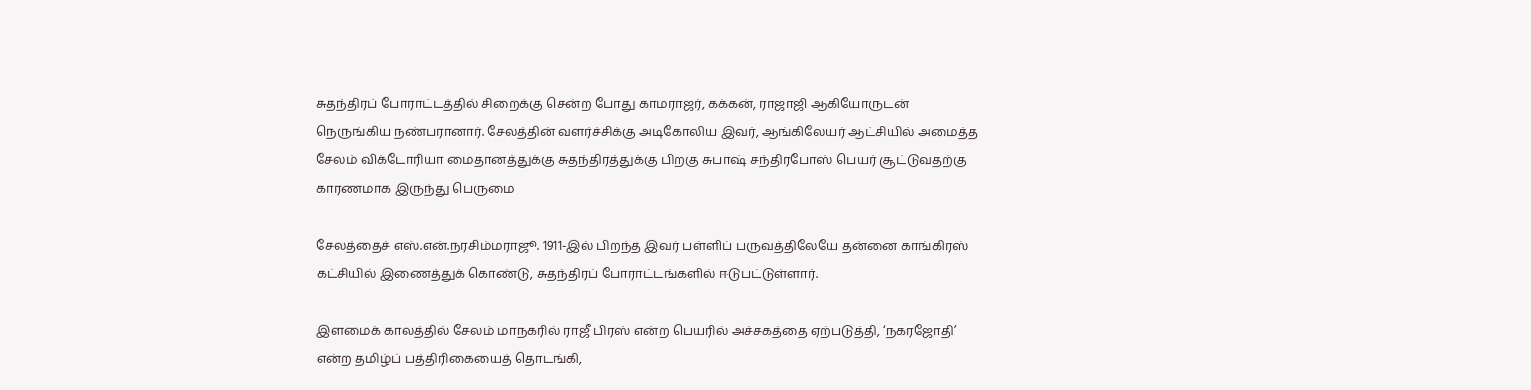சுதந்திரப் போராட்டத்தில் சிறைக்கு சென்ற போது காமராஜர், கக்கன், ராஜாஜி ஆகியோருடன் நெருங்கிய நண்பரானார். சேலத்தின் வளர்ச்சிக்கு அடிகோலிய இவர், ஆங்கிலேயர் ஆட்சியில் அமைத்த சேலம் விக்டோரியா மைதானத்துக்கு சுதந்திரத்துக்கு பிறகு சுபாஷ் சந்திரபோஸ் பெயர் சூட்டுவதற்கு காரணமாக இருந்து பெருமை

சேலத்தைச் எஸ்.என்.நரசிம்மராஜூ. 1911-இல் பிறந்த இவர் பள்ளிப் பருவத்திலேயே தன்னை காங்கிரஸ் கட்சியில் இணைத்துக் கொண்டு, சுதந்திரப் போராட்டங்களில் ஈடுபட்டுள்ளார்.

இளமைக் காலத்தில் சேலம் மாநகரில் ராஜீ பிரஸ் என்ற பெயரில் அச்சகத்தை ஏற்படுத்தி, ‘நகரஜோதி’ என்ற தமிழ்ப் பத்திரிகையைத் தொடங்கி,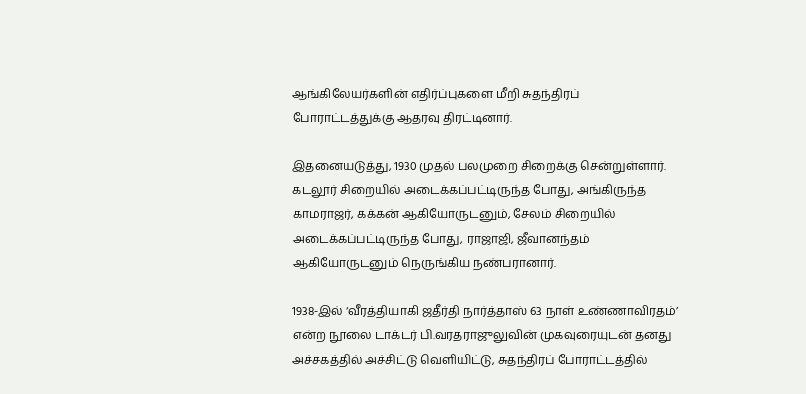ஆங்கிலேயர்களின் எதிர்ப்புகளை மீறி சுதந்திரப் போராட்டத்துக்கு ஆதரவு திரட்டினார்.

இதனையடுத்து, 1930 முதல் பலமுறை சிறைக்கு சென்றுள்ளார். கடலூர் சிறையில் அடைக்கப்பட்டிருந்த போது, அங்கிருந்த காமராஜர், கக்கன் ஆகியோருடனும், சேலம் சிறையில் அடைக்கப்பட்டிருந்த போது, ராஜாஜி, ஜீவானந்தம் ஆகியோருடனும் நெருங்கிய நண்பரானார்.

1938-இல் ‘வீரத்தியாகி ஜதீர்தி நார்த்தாஸ் 63 நாள் உண்ணாவிரதம்’ என்ற நூலை டாக்டர் பி.வரதராஜுலுவின் முகவுரையுடன் தனது அச்சகத்தில் அச்சிட்டு வெளியிட்டு, சுதந்திரப் போராட்டத்தில்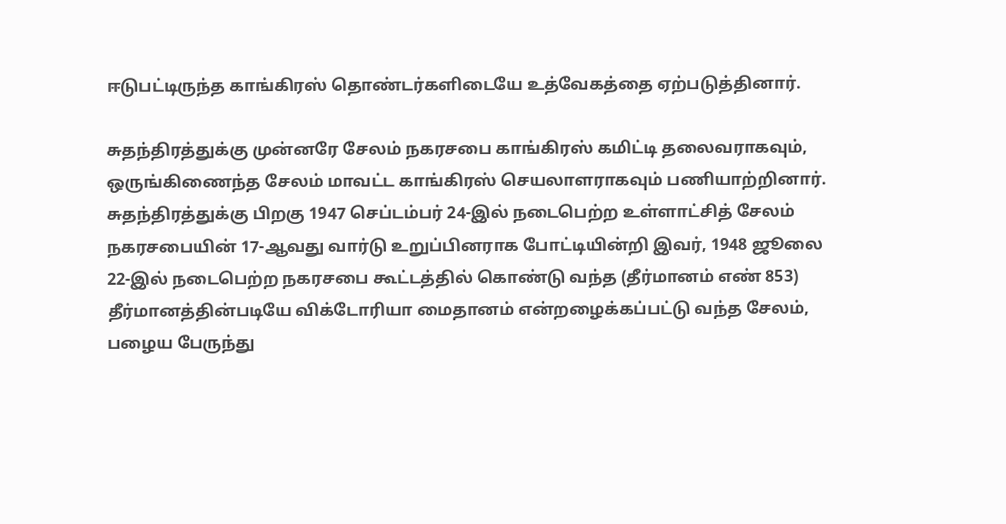ஈடுபட்டிருந்த காங்கிரஸ் தொண்டர்களிடையே உத்வேகத்தை ஏற்படுத்தினார்.

சுதந்திரத்துக்கு முன்னரே சேலம் நகரசபை காங்கிரஸ் கமிட்டி தலைவராகவும், ஒருங்கிணைந்த சேலம் மாவட்ட காங்கிரஸ் செயலாளராகவும் பணியாற்றினார். சுதந்திரத்துக்கு பிறகு 1947 செப்டம்பர் 24-இல் நடைபெற்ற உள்ளாட்சித் சேலம் நகரசபையின் 17-ஆவது வார்டு உறுப்பினராக போட்டியின்றி இவர், 1948 ஜூலை 22-இல் நடைபெற்ற நகரசபை கூட்டத்தில் கொண்டு வந்த (தீர்மானம் எண் 853) தீர்மானத்தின்படியே விக்டோரியா மைதானம் என்றழைக்கப்பட்டு வந்த சேலம், பழைய பேருந்து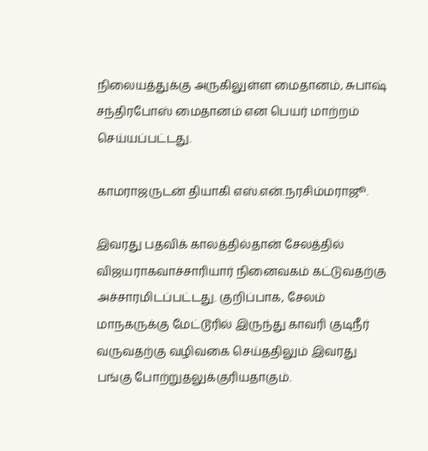நிலையத்துக்கு அருகிலுள்ள மைதானம், சுபாஷ் சந்திரபோஸ் மைதானம் என பெயர் மாற்றம் செய்யப்பட்டது.

காமராஜருடன் தியாகி எஸ்.என்.நரசிம்மராஜூ.

இவரது பதவிக் காலத்தில்தான் சேலத்தில் விஜயராகவாச்சாரியார் நினைவகம் கட்டுவதற்கு அச்சாரமிடப்பட்டது. குறிப்பாக, சேலம் மாநகருக்கு மேட்டூரில் இருந்து காவரி குடிநீர் வருவதற்கு வழிவகை செய்ததிலும் இவரது பங்கு போற்றுதலுக்குரியதாகும்.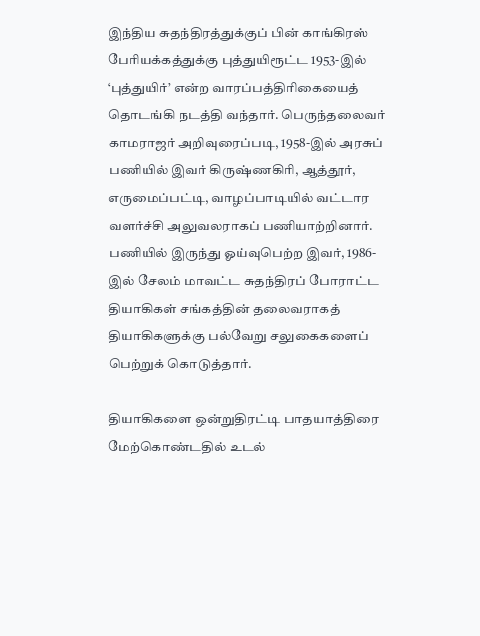இந்திய சுதந்திரத்துக்குப் பின் காங்கிரஸ் பேரியக்கத்துக்கு புத்துயிரூட்ட 1953-இல் ‘புத்துயிர்’ என்ற வாரப்பத்திரிகையைத் தொடங்கி நடத்தி வந்தார். பெருந்தலைவர் காமராஜர் அறிவுரைப்படி, 1958-இல் அரசுப் பணியில் இவர் கிருஷ்ணகிரி, ஆத்தூர், எருமைப்பட்டி, வாழப்பாடியில் வட்டார வளர்ச்சி அலுவலராகப் பணியாற்றினார். பணியில் இருந்து ஓய்வுபெற்ற இவர், 1986-இல் சேலம் மாவட்ட சுதந்திரப் போராட்ட தியாகிகள் சங்கத்தின் தலைவராகத் தியாகிகளுக்கு பல்வேறு சலுகைகளைப் பெற்றுக் கொடுத்தார்.

தியாகிகளை ஒன்றுதிரட்டி பாதயாத்திரை மேற்கொண்டதில் உடல்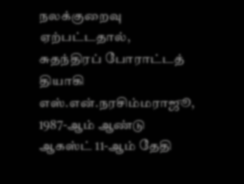நலக்குறைவு ஏற்பட்டதால், சுதந்திரப் போராட்டத் தியாகி எஸ்.என்.நரசிம்மராஜூ, 1987-ஆம் ஆண்டு ஆகஸ்ட் 11-ஆம் தேதி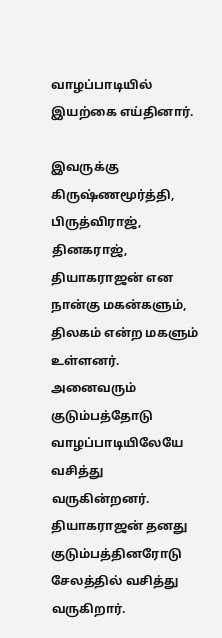வாழப்பாடியில் இயற்கை எய்தினார்.

இவருக்கு கிருஷ்ணமூர்த்தி, பிருத்விராஜ், தினகராஜ், தியாகராஜன் என நான்கு மகன்களும், திலகம் என்ற மகளும் உள்ளனர். அனைவரும் குடும்பத்தோடு வாழப்பாடியிலேயே வசித்து வருகின்றனர். தியாகராஜன் தனது குடும்பத்தினரோடு சேலத்தில் வசித்து வருகிறார்.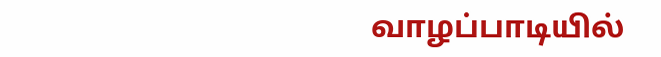வாழப்பாடியில்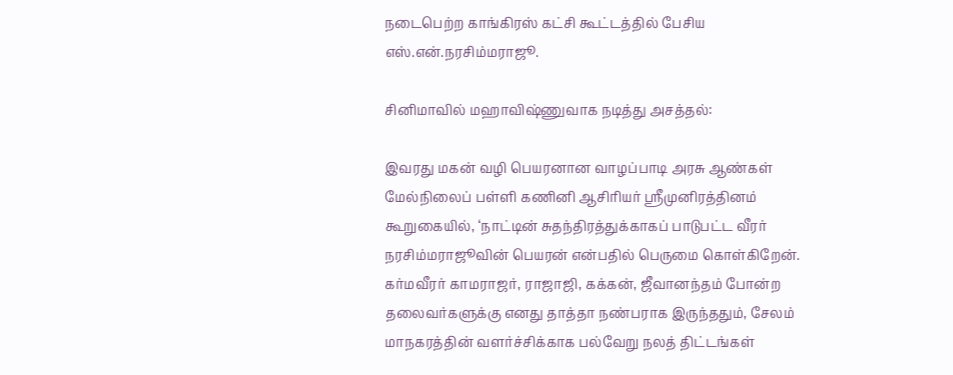நடைபெற்ற காங்கிரஸ் கட்சி கூட்டத்தில் பேசிய எஸ்.என்.நரசிம்மராஜூ.

சினிமாவில் மஹாவிஷ்ணுவாக நடித்து அசத்தல்:

இவரது மகன் வழி பெயரனான வாழப்பாடி அரசு ஆண்கள் மேல்நிலைப் பள்ளி கணினி ஆசிரியர் ஸ்ரீமுனிரத்தினம் கூறுகையில், ‘நாட்டின் சுதந்திரத்துக்காகப் பாடுபட்ட வீரர் நரசிம்மராஜூவின் பெயரன் என்பதில் பெருமை கொள்கிறேன். கர்மவீரர் காமராஜர், ராஜாஜி, கக்கன், ஜீவானந்தம் போன்ற தலைவர்களுக்கு எனது தாத்தா நண்பராக இருந்ததும், சேலம் மாநகரத்தின் வளர்ச்சிக்காக பல்வேறு நலத் திட்டங்கள்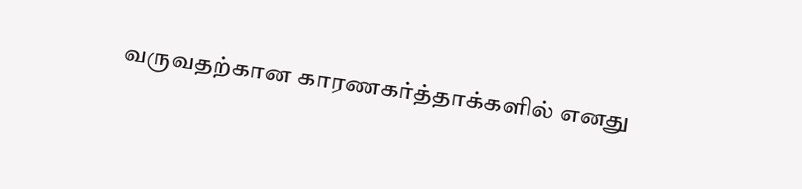வருவதற்கான காரணகர்த்தாக்களில் எனது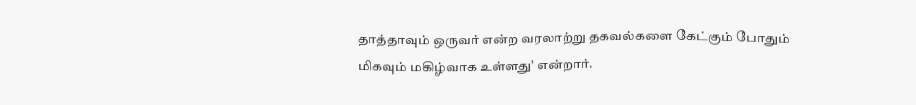தாத்தாவும் ஒருவர் என்ற வரலாற்று தகவல்களை கேட்கும் போதும் மிகவும் மகிழ்வாக உள்ளது’ என்றார்.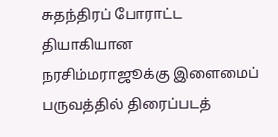சுதந்திரப் போராட்ட தியாகியான நரசிம்மராஜூக்கு இளைமைப் பருவத்தில் திரைப்படத்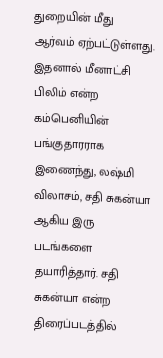துறையின் மீது ஆர்வம் ஏற்பட்டுள்ளது. இதனால் மீனாட்சி பிலிம் என்ற கம்பெனியின் பங்குதாரராக இணைந்து, லஷ்மி விலாசம், சதி சுகன்யா ஆகிய இரு படங்களை தயாரித்தார். சதி சுகன்யா என்ற திரைப்படத்தில்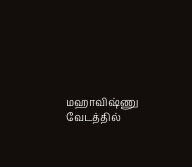மஹாவிஷ்ணு வேடத்தில்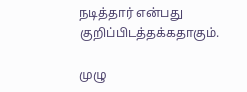நடித்தார் என்பது குறிப்பிடத்தக்கதாகும்.

முழு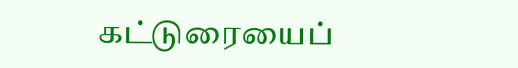கட்டுரையைப்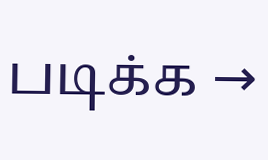படிக்க →